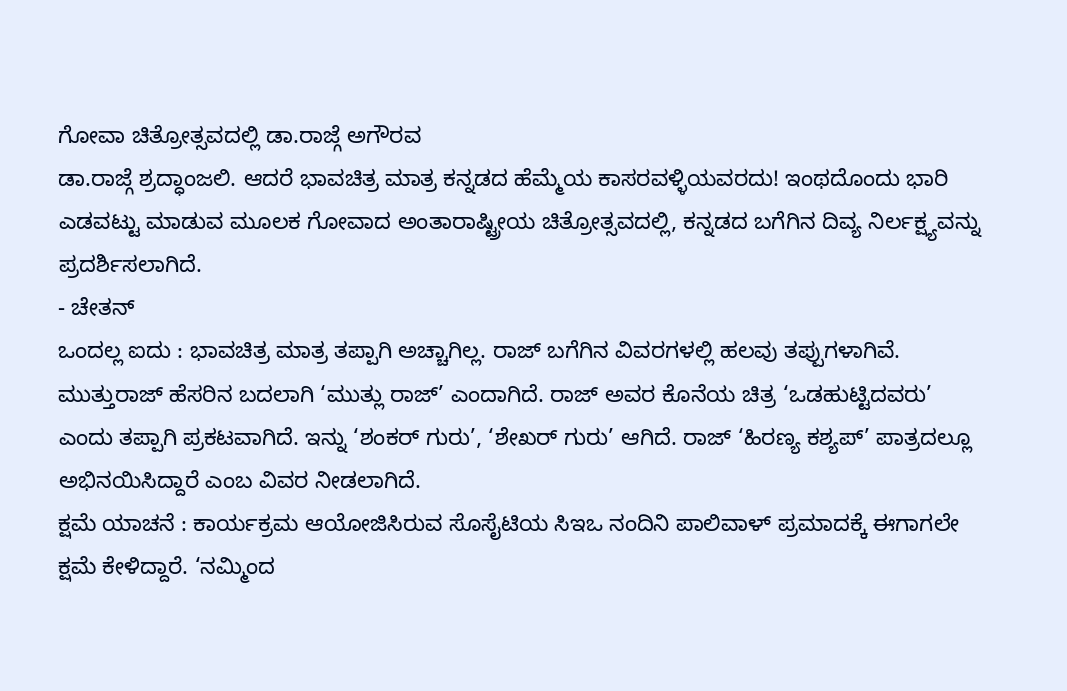ಗೋವಾ ಚಿತ್ರೋತ್ಸವದಲ್ಲಿ ಡಾ.ರಾಜ್ಗೆ ಅಗೌರವ
ಡಾ.ರಾಜ್ಗೆ ಶ್ರದ್ಧಾಂಜಲಿ. ಆದರೆ ಭಾವಚಿತ್ರ ಮಾತ್ರ ಕನ್ನಡದ ಹೆಮ್ಮೆಯ ಕಾಸರವಳ್ಳಿಯವರದು! ಇಂಥದೊಂದು ಭಾರಿ ಎಡವಟ್ಟು ಮಾಡುವ ಮೂಲಕ ಗೋವಾದ ಅಂತಾರಾಷ್ಟ್ರೀಯ ಚಿತ್ರೋತ್ಸವದಲ್ಲಿ, ಕನ್ನಡದ ಬಗೆಗಿನ ದಿವ್ಯ ನಿರ್ಲಕ್ಷ್ಯವನ್ನು ಪ್ರದರ್ಶಿಸಲಾಗಿದೆ.
- ಚೇತನ್
ಒಂದಲ್ಲ ಐದು : ಭಾವಚಿತ್ರ ಮಾತ್ರ ತಪ್ಪಾಗಿ ಅಚ್ಚಾಗಿಲ್ಲ. ರಾಜ್ ಬಗೆಗಿನ ವಿವರಗಳಲ್ಲಿ ಹಲವು ತಪ್ಪುಗಳಾಗಿವೆ. ಮುತ್ತುರಾಜ್ ಹೆಸರಿನ ಬದಲಾಗಿ ‘ಮುತ್ಲು ರಾಜ್’ ಎಂದಾಗಿದೆ. ರಾಜ್ ಅವರ ಕೊನೆಯ ಚಿತ್ರ ‘ಒಡಹುಟ್ಟಿದವರು’ ಎಂದು ತಪ್ಪಾಗಿ ಪ್ರಕಟವಾಗಿದೆ. ಇನ್ನು ‘ಶಂಕರ್ ಗುರು’, ‘ಶೇಖರ್ ಗುರು’ ಆಗಿದೆ. ರಾಜ್ ‘ಹಿರಣ್ಯ ಕಶ್ಯಪ್’ ಪಾತ್ರದಲ್ಲೂ ಅಭಿನಯಿಸಿದ್ದಾರೆ ಎಂಬ ವಿವರ ನೀಡಲಾಗಿದೆ.
ಕ್ಷಮೆ ಯಾಚನೆ : ಕಾರ್ಯಕ್ರಮ ಆಯೋಜಿಸಿರುವ ಸೊಸೈಟಿಯ ಸಿಇಒ ನಂದಿನಿ ಪಾಲಿವಾಳ್ ಪ್ರಮಾದಕ್ಕೆ ಈಗಾಗಲೇ ಕ್ಷಮೆ ಕೇಳಿದ್ದಾರೆ. ‘ನಮ್ಮಿಂದ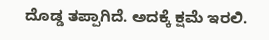ದೊಡ್ಡ ತಪ್ಪಾಗಿದೆ. ಅದಕ್ಕೆ ಕ್ಷಮೆ ಇರಲಿ.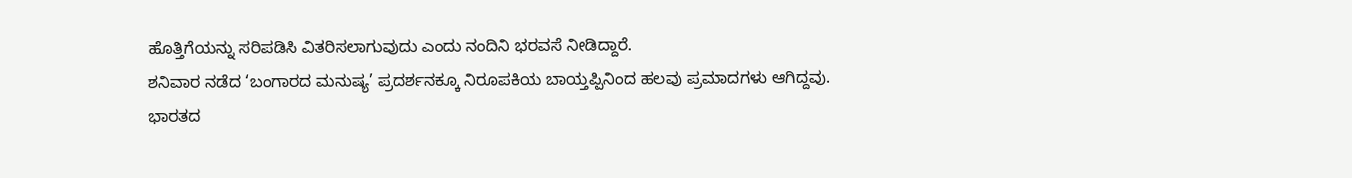ಹೊತ್ತಿಗೆಯನ್ನು ಸರಿಪಡಿಸಿ ವಿತರಿಸಲಾಗುವುದು ಎಂದು ನಂದಿನಿ ಭರವಸೆ ನೀಡಿದ್ದಾರೆ.
ಶನಿವಾರ ನಡೆದ ‘ಬಂಗಾರದ ಮನುಷ್ಯ’ ಪ್ರದರ್ಶನಕ್ಕೂ ನಿರೂಪಕಿಯ ಬಾಯ್ತಪ್ಪಿನಿಂದ ಹಲವು ಪ್ರಮಾದಗಳು ಆಗಿದ್ದವು.
ಭಾರತದ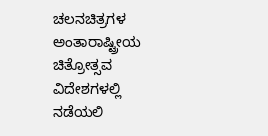ಚಲನಚಿತ್ರಗಳ ಅಂತಾರಾಷ್ಟ್ರೀಯ ಚಿತ್ರೋತ್ಸವ ವಿದೇಶಗಳಲ್ಲಿ ನಡೆಯಲಿ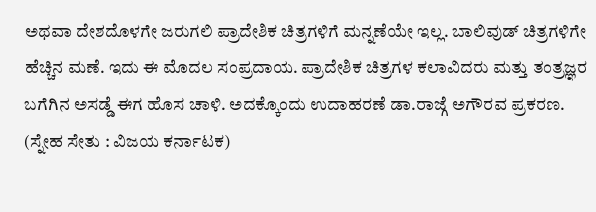ಅಥವಾ ದೇಶದೊಳಗೇ ಜರುಗಲಿ ಪ್ರಾದೇಶಿಕ ಚಿತ್ರಗಳಿಗೆ ಮನ್ನಣೆಯೇ ಇಲ್ಲ. ಬಾಲಿವುಡ್ ಚಿತ್ರಗಳಿಗೇ ಹೆಚ್ಚಿನ ಮಣೆ. ಇದು ಈ ಮೊದಲ ಸಂಪ್ರದಾಯ. ಪ್ರಾದೇಶಿಕ ಚಿತ್ರಗಳ ಕಲಾವಿದರು ಮತ್ತು ತಂತ್ರಜ್ಞರ ಬಗೆಗಿನ ಅಸಡ್ಡೆ ಈಗ ಹೊಸ ಚಾಳಿ. ಅದಕ್ಕೊಂದು ಉದಾಹರಣೆ ಡಾ.ರಾಜ್ಗೆ ಅಗೌರವ ಪ್ರಕರಣ.
(ಸ್ನೇಹ ಸೇತು : ವಿಜಯ ಕರ್ನಾಟಕ)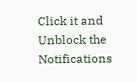Click it and Unblock the Notifications